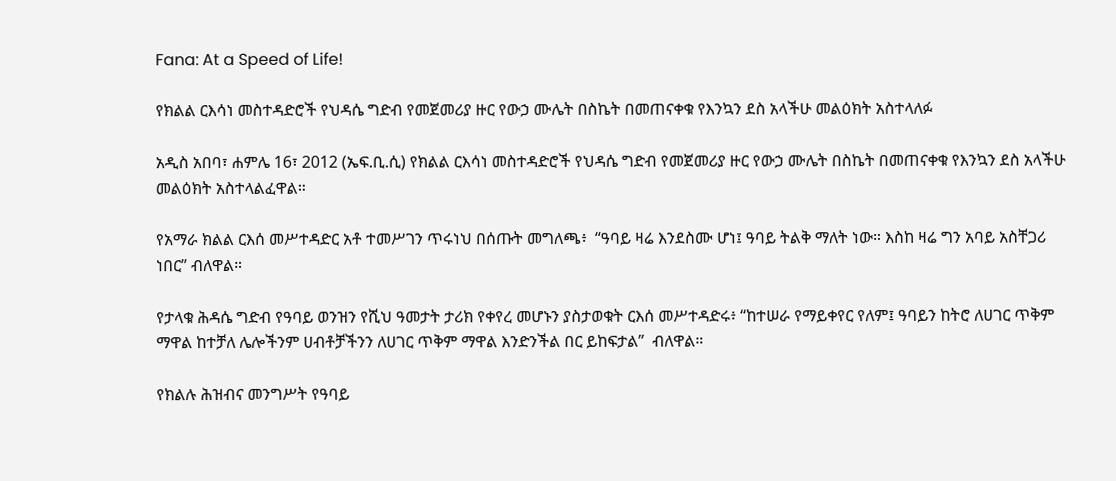Fana: At a Speed of Life!

የክልል ርእሳነ መስተዳድሮች የህዳሴ ግድብ የመጀመሪያ ዙር የውኃ ሙሌት በስኬት በመጠናቀቁ የእንኳን ደስ አላችሁ መልዕክት አስተላለፉ

አዲስ አበባ፣ ሐምሌ 16፣ 2012 (ኤፍ.ቢ.ሲ) የክልል ርእሳነ መስተዳድሮች የህዳሴ ግድብ የመጀመሪያ ዙር የውኃ ሙሌት በስኬት በመጠናቀቁ የእንኳን ደስ አላችሁ መልዕክት አስተላልፈዋል።

የአማራ ክልል ርእሰ መሥተዳድር አቶ ተመሥገን ጥሩነህ በሰጡት መግለጫ፥  “ዓባይ ዛሬ እንደስሙ ሆነ፤ ዓባይ ትልቅ ማለት ነው። እስከ ዛሬ ግን አባይ አስቸጋሪ ነበር” ብለዋል።

የታላቁ ሕዳሴ ግድብ የዓባይ ወንዝን የሺህ ዓመታት ታሪክ የቀየረ መሆኑን ያስታወቁት ርእሰ መሥተዳድሩ፥ “ከተሠራ የማይቀየር የለም፤ ዓባይን ከትሮ ለሀገር ጥቅም ማዋል ከተቻለ ሌሎችንም ሀብቶቻችንን ለሀገር ጥቅም ማዋል እንድንችል በር ይከፍታል”  ብለዋል።

የክልሉ ሕዝብና መንግሥት የዓባይ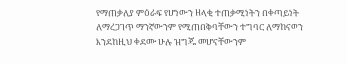የማጠቃለያ ምዕራፍ የሆነውን ዘላቂ ተጠቃሚነትን በቀጣይነት ለማረጋገጥ ማንኛውንም የሚጠበቅባቸውን ተግባር ለማከናወን እንደከዚህ ቀደሙ ሁሉ ዝግጁ መሆናቸውንም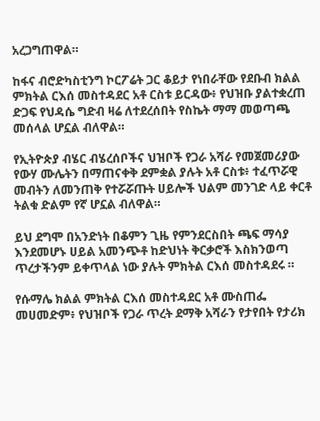አረጋግጠዋል።

ከፋና ብሮድካስቲንግ ኮርፖሬት ጋር ቆይታ የነበራቸው የደቡብ ክልል ምክትል ርእሰ መስተዳደር አቶ ርስቱ ይርዳው፥ የህዝቡ ያልተቋረጠ ድጋፍ የህዳሴ ግድብ ዛሬ ለተደረሰበት የስኬት ማማ መወጣጫ መሰላል ሆኗል ብለዋል።

የኢትዮጵያ ብሄር ብሄረሰቦችና ህዝቦች የጋራ አሻራ የመጀመሪያው የውሃ ሙሌትን በማጠናቀቅ ደምቋል ያሉት አቶ ርስቱ፥ ተፈጥሯዊ መብትን ለመንጠቅ የተሯሯጡት ሀይሎች ህልም መንገድ ላይ ቀርቶ ትልቁ ድልም የኛ ሆኗል ብለዋል።

ይህ ደግሞ በአንድነት በቆምን ጊዜ የምንደርስበት ጫፍ ማሳያ እንደመሆኑ ሀይል አመንጭቶ ከድህነት ቅርቃሮች እስክንወጣ ጥረታችንም ይቀጥላል ነው ያሉት ምክትል ርእሰ መስተዳደሩ ።

የሱማሌ ክልል ምክትል ርእሰ መስተዳደር አቶ ሙስጠፌ መሀመድም፥ የህዝቦች የጋራ ጥረት ደማቅ አሻራን የታየበት የታሪክ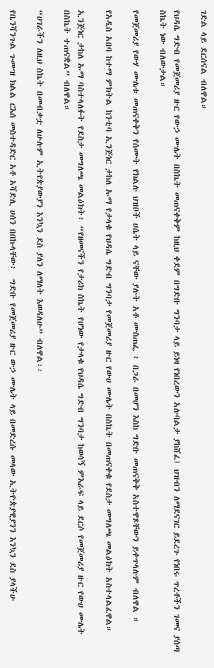ገድል ላይ ደርሰናል ብለዋል።

የህዳሴ ግድብ የመጀመሪያ ዙር የውኃ ሙሌት በስኬት መጠናቀቅም ከዚህ ቀደም በግድቡ ግንባታ ላይ ይነዛ የነበረውን አሉባልታ ያከሸፈ፤ ህዝብን ለማደናገር ይደረጉ የነበሩ ጥረቶችን ገመና ያሰጣ ስኬት ነው ብለውታል።

የመጀመሪያ የውሃ ሙሌቱ መጠናቀቅን የሰሙት የክልሉ ህዝቦች ሀሴት ላይ ናቸው ያሉት አቶ ሙስጠፌ ፥ በጋራ በመሆን እስከ ግድቡ መጠናቅቅ አስተዋጾቸውን ይቀጥላሉም ብለዋል ።

የአዲስ አበባ ከተማ ምክትል ከንቲባ ኢንጅነር ታከለ ኡማ የታላቁ የህዳሴ ግድብ ግንባታ የመጀመሪያ ዙር የውሀ ሙሌት በስኬት በመጠናቀቁ የደስታ መግለጫ መልዕክት አስተላልፈዋል።

ኢንጅነር ታከለ ኡማ ባስተላለፉት የደስታ መግለጫ መልዕክት፥ “የዘመናችን የታሪክ ስኬት የሆነው የታላቁ የህዳሴ ግድብ ግንባታ ከወሳኝ ምእራፍ ላይ ደርሶ የመጀመሪያ ዙር የውሀ ሙሌት በስኬት ተጠናቋል” ብለዋል።

“ሀገራችን ለዚህ ስኬት በመብቃቷ ለሁሉም ኢትየጵያውያን እንኳን ደስ ያለን ለማለት እወዳለሁ” ብለዋል፡፡

የቤንሻንጉል ጉሙዝ ክልል ርእሰ መስተዳድር አቶ አሻድሊ ሀሰን በበኩላቸው፥  ግድቡ የመጀመሪያ ዙር ውኃ ሙሌት ላይ በመድረሱ መላው ኢትዮጵያዊያንን እንኳን ደስ ያላችሁ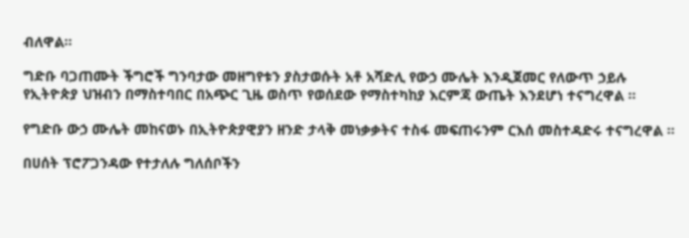ብለዋል።

ግድቡ ባጋጠሙት ችግሮች ግንባታው መዘግየቱን ያስታወሱት አቶ አሻድሊ የውኃ ሙሌት እንዲጀመር የለውጥ ኃይሉ የኢትዮጵያ ህዝብን በማስተባበር በአጭር ጊዜ ወስጥ የወሰደው የማስተካከያ እርምጃ ውጤት እንደሆነ ተናግረዋል ።

የግድቡ ውኃ ሙሌት መከናወኑ በኢትዮጵያዊያን ዘንድ ታላቅ መነቃቃትና ተስፋ መፍጠሩንም ርእሰ መስተዳድሩ ተናግረዋል ።

በሀሰት ፕሮፖጋንዳው የተታለሉ ግለሰቦችን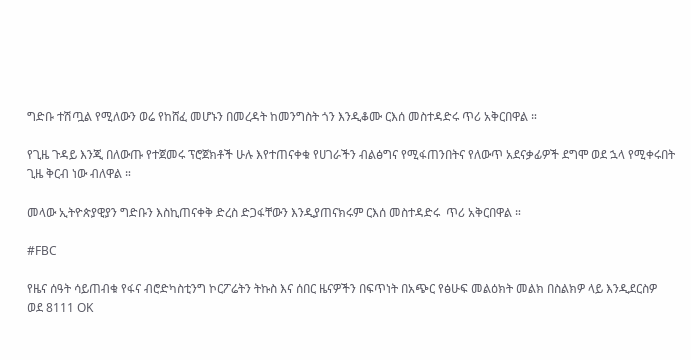ግድቡ ተሽጧል የሚለውን ወሬ የከሸፈ መሆኑን በመረዳት ከመንግስት ጎን እንዲቆሙ ርእሰ መስተዳድሩ ጥሪ አቅርበዋል ።

የጊዜ ጉዳይ እንጂ በለውጡ የተጀመሩ ፕሮጀክቶች ሁሉ እየተጠናቀቁ የሀገራችን ብልፅግና የሚፋጠንበትና የለውጥ አደናቃፊዎች ደግሞ ወደ ኋላ የሚቀሩበት ጊዜ ቅርብ ነው ብለዋል ።

መላው ኢትዮጵያዊያን ግድቡን እስኪጠናቀቅ ድረስ ድጋፋቸውን እንዲያጠናክሩም ርእሰ መስተዳድሩ  ጥሪ አቅርበዋል ።

#FBC

የዜና ሰዓት ሳይጠብቁ የፋና ብሮድካስቲንግ ኮርፖሬትን ትኩስ እና ሰበር ዜናዎችን በፍጥነት በአጭር የፅሁፍ መልዕክት መልክ በስልክዎ ላይ እንዲደርስዎ ወደ 8111 OK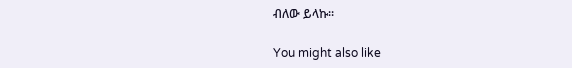ብለው ይላኩ።

You might also like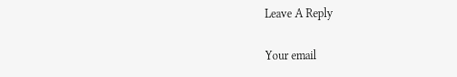Leave A Reply

Your email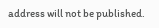address will not be published.